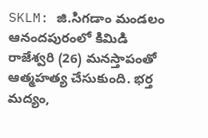SKLM: జి.సిగడాం మండలం ఆనందపురంలో కిమిడి రాజేశ్వరి (26) మనస్తాపంతో ఆత్మహత్య చేసుకుంది. భర్త మద్యం,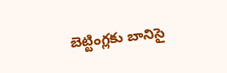బెట్టింగ్లకు బానిసై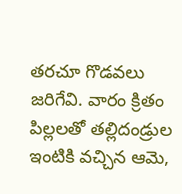తరచూ గొడవలు జరిగేవి. వారం క్రితం పిల్లలతో తల్లిదండ్రుల ఇంటికి వచ్చిన ఆమె,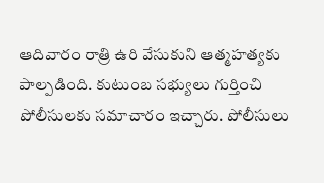ఆదివారం రాత్రి ఉరి వేసుకుని ఆత్మహత్యకు పాల్పడింది. కుటుంబ సభ్యులు గుర్తించి పోలీసులకు సమాచారం ఇచ్చారు. పోలీసులు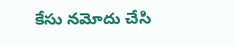కేసు నమోదు చేసి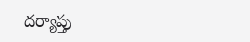దర్యాప్తు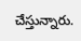చేస్తున్నారు.